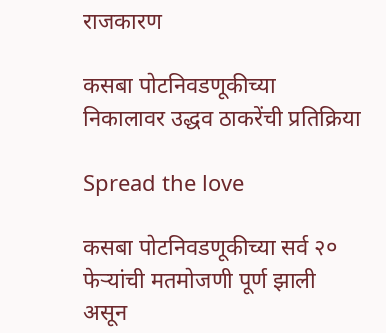राजकारण

कसबा पोटनिवडणूकीच्या निकालावर उद्धव ठाकरेंची प्रतिक्रिया

Spread the love

कसबा पोटनिवडणूकीच्या सर्व २० फेऱ्यांची मतमोजणी पूर्ण झाली असून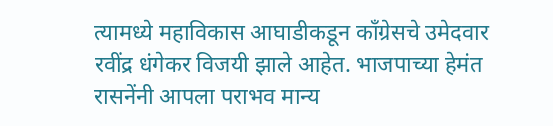त्यामध्ये महाविकास आघाडीकडून काँग्रेसचे उमेदवार रवींद्र धंगेकर विजयी झाले आहेत. भाजपाच्या हेमंत रासनेंनी आपला पराभव मान्य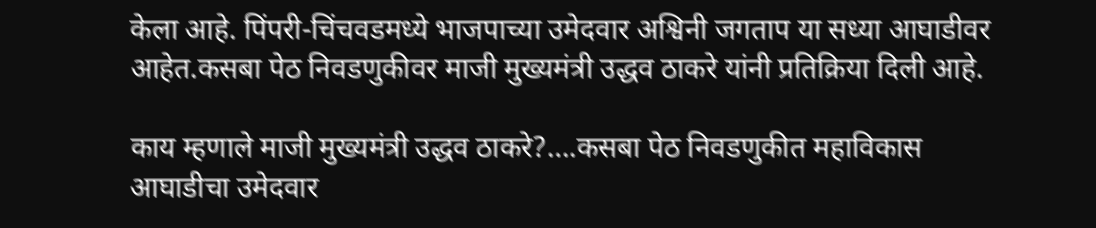केला आहे. पिंपरी-चिंचवडमध्ये भाजपाच्या उमेदवार अश्विनी जगताप या सध्या आघाडीवर आहेत.कसबा पेठ निवडणुकीवर माजी मुख्यमंत्री उद्धव ठाकरे यांनी प्रतिक्रिया दिली आहे.

काय म्हणाले माजी मुख्यमंत्री उद्धव ठाकरे?….कसबा पेठ निवडणुकीत महाविकास आघाडीचा उमेदवार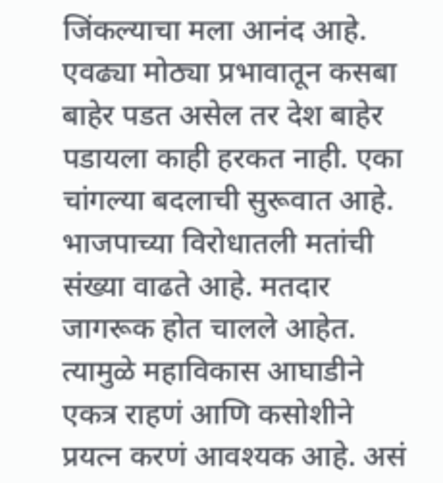जिंकल्याचा मला आनंद आहे. एवढ्या मोठ्या प्रभावातून कसबा बाहेर पडत असेल तर देश बाहेर पडायला काही हरकत नाही. एका चांगल्या बदलाची सुरूवात आहे. भाजपाच्या विरोधातली मतांची संख्या वाढते आहे. मतदार जागरूक होत चालले आहेत. त्यामुळे महाविकास आघाडीने एकत्र राहणं आणि कसोशीने प्रयत्न करणं आवश्यक आहे. असं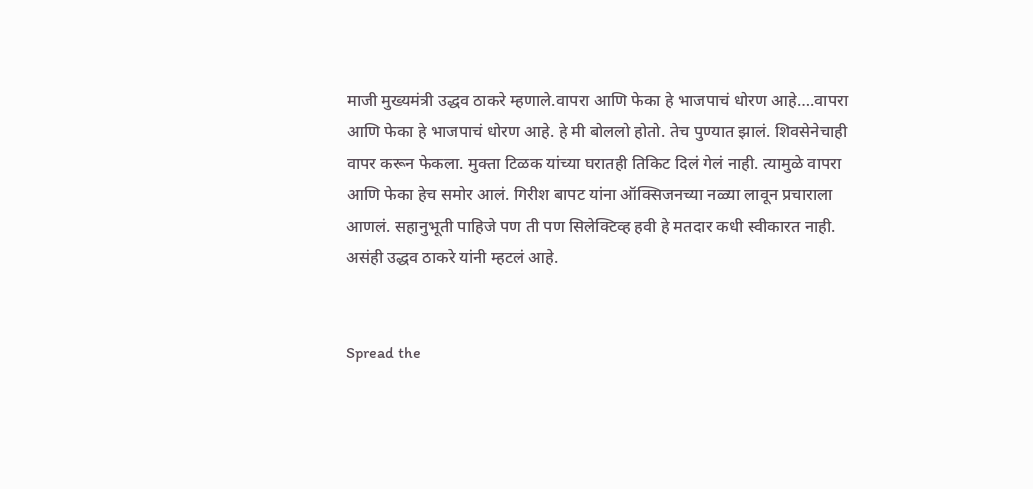माजी मुख्यमंत्री उद्धव ठाकरे म्हणाले.वापरा आणि फेका हे भाजपाचं धोरण आहे….वापरा आणि फेका हे भाजपाचं धोरण आहे. हे मी बोललो होतो. तेच पुण्यात झालं. शिवसेनेचाही वापर करून फेकला. मुक्ता टिळक यांच्या घरातही तिकिट दिलं गेलं नाही. त्यामुळे वापरा आणि फेका हेच समोर आलं. गिरीश बापट यांना ऑक्सिजनच्या नळ्या लावून प्रचाराला आणलं. सहानुभूती पाहिजे पण ती पण सिलेक्टिव्ह हवी हे मतदार कधी स्वीकारत नाही. असंही उद्धव ठाकरे यांनी म्हटलं आहे.


Spread the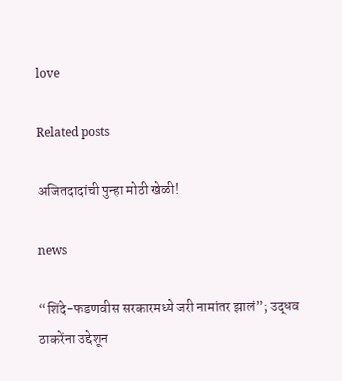love

Related posts

अजितदादांची पुन्हा मोठी खेळी!

news

“शिंदे-फडणवीस सरकारमध्ये जरी नामांतर झालं”; उद्धव ठाकरेंना उद्देशून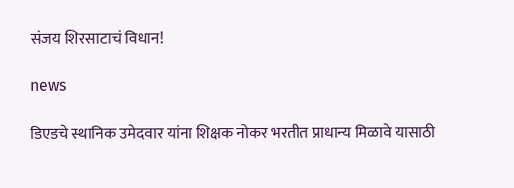संजय शिरसाटाचं विधान!

news

डिएडचे स्थानिक उमेदवार यांना शिक्षक नोकर भरतीत प्राधान्य मिळावे यासाठी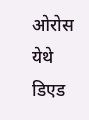ओरोस येथे डिएड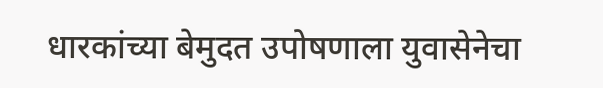धारकांच्या बेमुदत उपोषणाला युवासेनेचा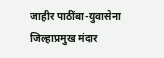जाहीर पाठींबा-युवासेना जिल्हाप्रमुख मंदार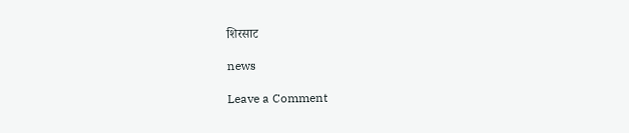शिरसाट

news

Leave a Comment